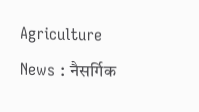Agriculture News : नैसर्गिक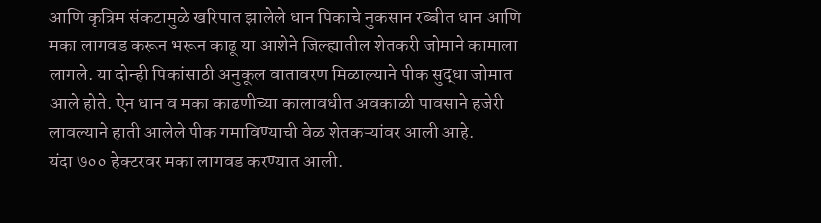आणि कृत्रिम संकटामुळे खरिपात झालेले धान पिकाचे नुकसान रब्बीत धान आणि मका लागवड करून भरून काढू या आशेने जिल्ह्यातील शेतकरी जोमाने कामाला लागले. या दोन्ही पिकांसाठी अनुकूल वातावरण मिळाल्याने पीक सुद्धा जोमात आले होते. ऐन धान व मका काढणीच्या कालावधीत अवकाळी पावसाने हजेरी लावल्याने हाती आलेले पीक गमाविण्याची वेळ शेतकऱ्यांवर आली आहे.
यंदा ७०० हेक्टरवर मका लागवड करण्यात आली.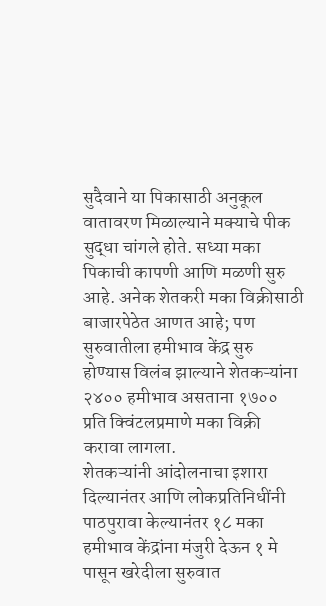सुदैवाने या पिकासाठी अनुकूल वातावरण मिळाल्याने मक्याचे पीक सुद्धा चांगले होते. सध्या मका पिकाची कापणी आणि मळणी सुरु आहे. अनेक शेतकरी मका विक्रीसाठी बाजारपेठेत आणत आहे; पण सुरुवातीला हमीभाव केंद्र सुरु होण्यास विलंब झाल्याने शेतकऱ्यांना २४०० हमीभाव असताना १७०० प्रति क्विंटलप्रमाणे मका विक्री करावा लागला.
शेतकऱ्यांनी आंदोलनाचा इशारा दिल्यानंतर आणि लोकप्रतिनिधींनी पाठपुरावा केल्यानंतर १८ मका हमीभाव केंद्रांना मंजुरी देऊन १ मे पासून खरेदीला सुरुवात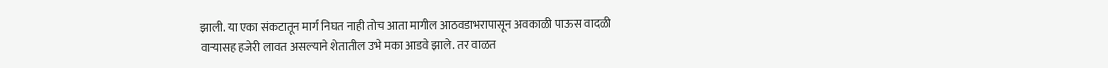झाली. या एका संकटातून मार्ग निघत नाही तोच आता मागील आठवडाभरापासून अवकाळी पाऊस वादळी वाऱ्यासह हजेरी लावत असल्याने शेतातील उभे मका आडवे झाले. तर वाळत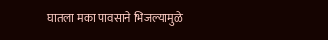घातला मका पावसाने भिजल्यामुळे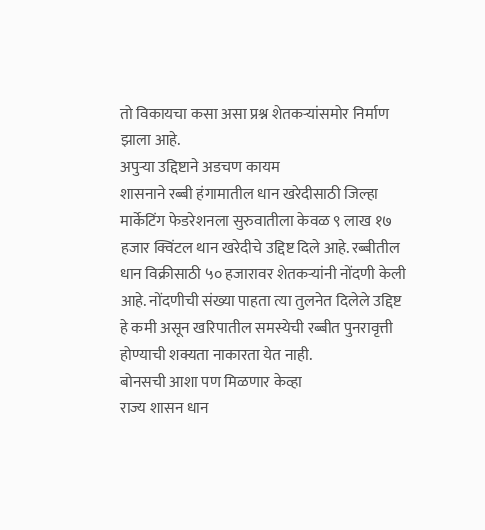तो विकायचा कसा असा प्रश्न शेतकऱ्यांसमोर निर्माण झाला आहे.
अपुऱ्या उद्दिष्टाने अडचण कायम
शासनाने रब्बी हंगामातील धान खरेदीसाठी जिल्हा मार्केटिंग फेडरेशनला सुरुवातीला केवळ ९ लाख १७ हजार क्विंटल थान खरेदीचे उद्दिष्ट दिले आहे. रब्बीतील धान विक्रीसाठी ५० हजारावर शेतकऱ्यांनी नोंदणी केली आहे. नोंदणीची संख्या पाहता त्या तुलनेत दिलेले उद्दिष्ट हे कमी असून खरिपातील समस्येची रब्बीत पुनरावृत्ती होण्याची शक्यता नाकारता येत नाही.
बोनसची आशा पण मिळणार केव्हा
राज्य शासन धान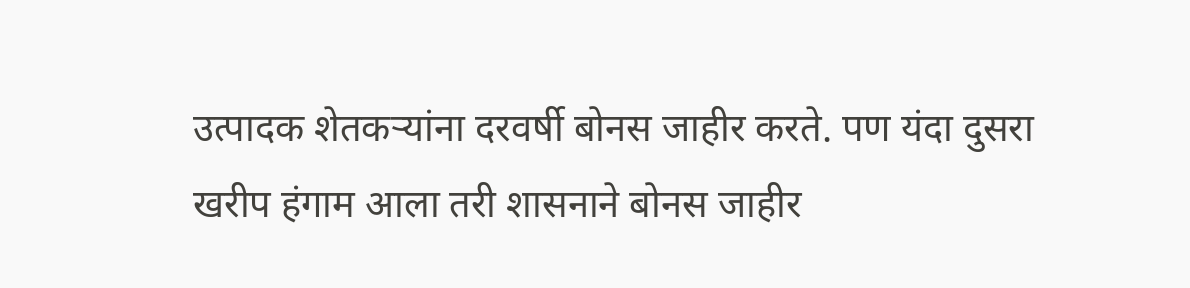उत्पादक शेतकऱ्यांना दरवर्षी बोनस जाहीर करते. पण यंदा दुसरा खरीप हंगाम आला तरी शासनाने बोनस जाहीर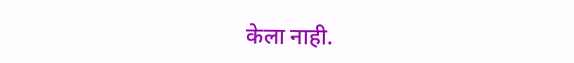केला नाही.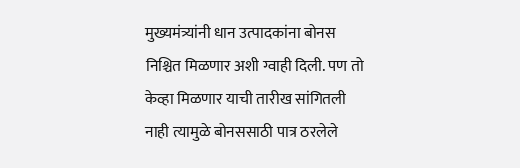मुख्यमंत्र्यांनी धान उत्पादकांना बोनस निश्चित मिळणार अशी ग्वाही दिली. पण तो केव्हा मिळणार याची तारीख सांगितली नाही त्यामुळे बोनससाठी पात्र ठरलेले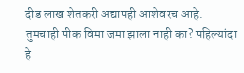दीड लाख शेतकरी अद्यापही आशेवरच आहे.
तुमचाही पीक विमा जमा झाला नाही का? पहिल्यांदा हे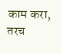काम करा, तरच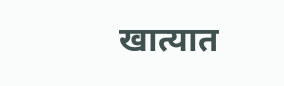खात्यात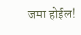जमा होईल!